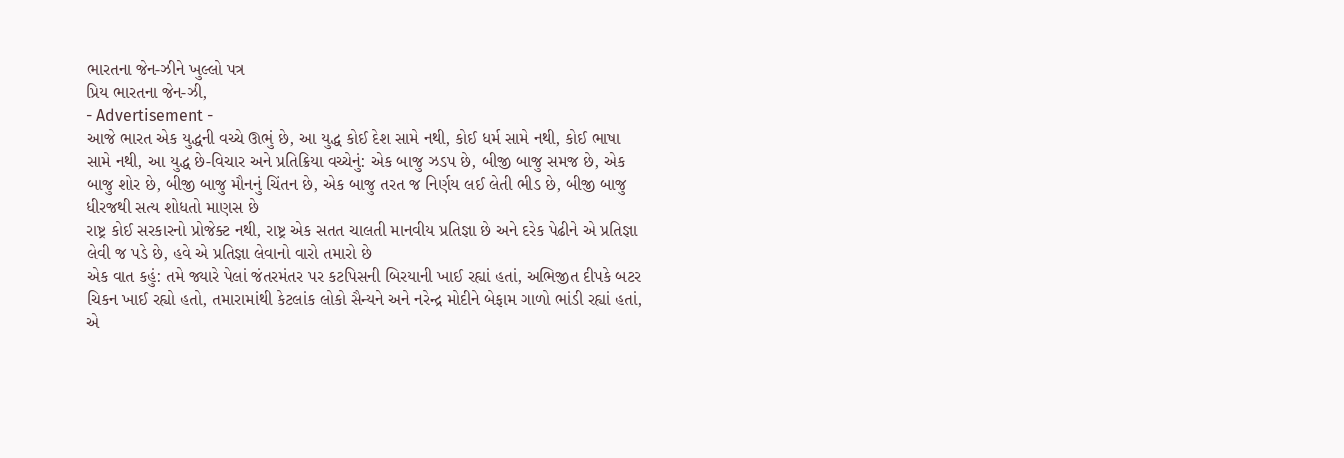ભારતના જેન-ઝીને ખુલ્લો પત્ર
પ્રિય ભારતના જેન-ઝી,
- Advertisement -
આજે ભારત એક યુદ્ધની વચ્ચે ઊભું છે, આ યુદ્ધ કોઈ દેશ સામે નથી, કોઈ ધર્મ સામે નથી, કોઈ ભાષા સામે નથી, આ યુદ્ધ છે-વિચાર અને પ્રતિક્રિયા વચ્ચેનું: એક બાજુ ઝડપ છે, બીજી બાજુ સમજ છે, એક બાજુ શોર છે, બીજી બાજુ મૌનનું ચિંતન છે, એક બાજુ તરત જ નિર્ણય લઈ લેતી ભીડ છે, બીજી બાજુ ધીરજથી સત્ય શોધતો માણસ છે
રાષ્ટ્ર કોઈ સરકારનો પ્રોજેક્ટ નથી, રાષ્ટ્ર એક સતત ચાલતી માનવીય પ્રતિજ્ઞા છે અને દરેક પેઢીને એ પ્રતિજ્ઞા લેવી જ પડે છે, હવે એ પ્રતિજ્ઞા લેવાનો વારો તમારો છે
એક વાત કહું: તમે જ્યારે પેલાં જંતરમંતર પર કટપિસની બિરયાની ખાઈ રહ્યાં હતાં, અભિજીત દીપકે બટર ચિકન ખાઈ રહ્યો હતો, તમારામાંથી કેટલાંક લોકો સૈન્યને અને નરેન્દ્ર મોદીને બેફામ ગાળો ભાંડી રહ્યાં હતાં, એ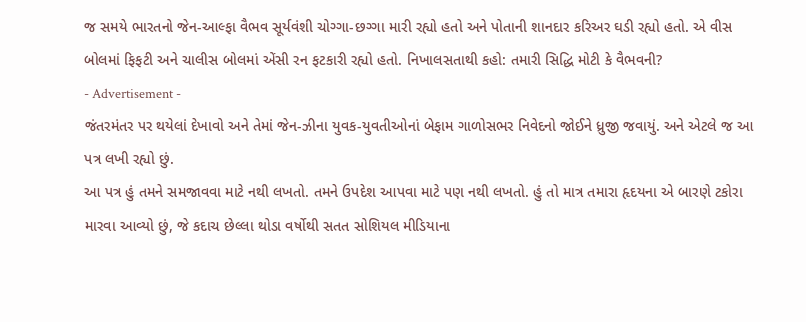જ સમયે ભારતનો જેન-આલ્ફા વૈભવ સૂર્યવંશી ચોગ્ગા-છગ્ગા મારી રહ્યો હતો અને પોતાની શાનદાર કરિઅર ઘડી રહ્યો હતો. એ વીસ બોલમાં ફિફટી અને ચાલીસ બોલમાં એંસી રન ફટકારી રહ્યો હતો. નિખાલસતાથી કહો: તમારી સિદ્ધિ મોટી કે વૈભવની?
- Advertisement -
જંતરમંતર પર થયેલાં દેખાવો અને તેમાં જેન-ઝીના યુવક-યુવતીઓનાં બેફામ ગાળોસભર નિવેદનો જોઈને ધ્રુજી જવાયું. અને એટલે જ આ પત્ર લખી રહ્યો છું.
આ પત્ર હું તમને સમજાવવા માટે નથી લખતો. તમને ઉપદેશ આપવા માટે પણ નથી લખતો. હું તો માત્ર તમારા હૃદયના એ બારણે ટકોરા મારવા આવ્યો છું, જે કદાચ છેલ્લા થોડા વર્ષોથી સતત સોશિયલ મીડિયાના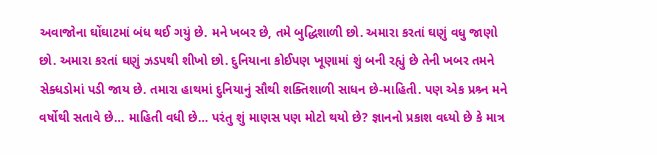અવાજોના ઘોંઘાટમાં બંધ થઈ ગયું છે. મને ખબર છે, તમે બુદ્ધિશાળી છો. અમારા કરતાં ઘણું વધુ જાણો છો. અમારા કરતાં ઘણું ઝડપથી શીખો છો. દુનિયાના કોઈપણ ખૂણામાં શું બની રહ્યું છે તેની ખબર તમને સેક્ધડોમાં પડી જાય છે. તમારા હાથમાં દુનિયાનું સૌથી શક્તિશાળી સાધન છે-માહિતી. પણ એક પ્રશ્ર્ન મને વર્ષોથી સતાવે છે… માહિતી વધી છે… પરંતુ શું માણસ પણ મોટો થયો છે? જ્ઞાનનો પ્રકાશ વધ્યો છે કે માત્ર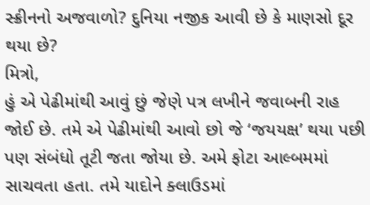સ્ક્રીનનો અજવાળો? દુનિયા નજીક આવી છે કે માણસો દૂર થયા છે?
મિત્રો,
હું એ પેઢીમાંથી આવું છું જેણે પત્ર લખીને જવાબની રાહ જોઈ છે. તમે એ પેઢીમાંથી આવો છો જે ‘જયયક્ષ’ થયા પછી પણ સંબંધો તૂટી જતા જોયા છે. અમે ફોટા આલ્બમમાં સાચવતા હતા. તમે યાદોને ક્લાઉડમાં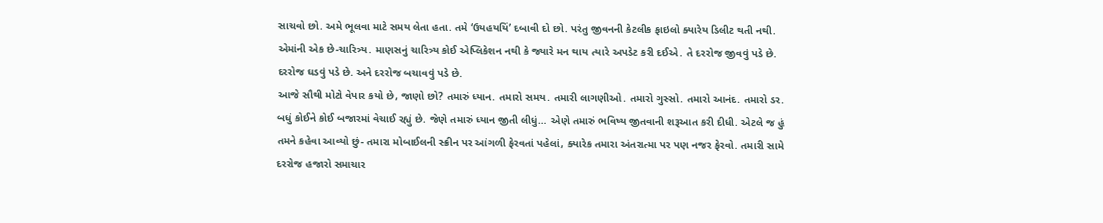સાચવો છો. અમે ભૂલવા માટે સમય લેતા હતા. તમે ‘ઉયહયયિં’ દબાવી દો છો. પરંતુ જીવનની કેટલીક ફાઇલો ક્યારેય ડિલીટ થતી નથી. એમાંની એક છે-ચારિત્ર્ય. માણસનું ચારિત્ર્ય કોઈ એપ્લિકેશન નથી કે જ્યારે મન થાય ત્યારે અપડેટ કરી દઈએ. તે દરરોજ જીવવું પડે છે. દરરોજ ઘડવું પડે છે. અને દરરોજ બચાવવું પડે છે.
આજે સૌથી મોટો વેપાર કયો છે, જાણો છો? તમારું ધ્યાન. તમારો સમય. તમારી લાગણીઓ. તમારો ગુસ્સો. તમારો આનંદ. તમારો ડર. બધું કોઈને કોઈ બજારમાં વેચાઈ રહ્યું છે. જેણે તમારું ધ્યાન જીતી લીધું… એણે તમારું ભવિષ્ય જીતવાની શરૂઆત કરી દીધી. એટલે જ હું તમને કહેવા આવ્યો છું- તમારા મોબાઈલની સ્ક્રીન પર આંગળી ફેરવતાં પહેલાં, ક્યારેક તમારા અંતરાત્મા પર પણ નજર ફેરવો. તમારી સામે દરરોજ હજારો સમાચાર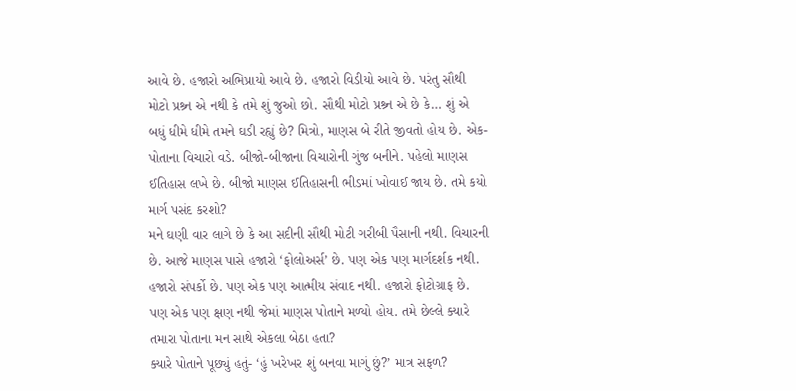આવે છે. હજારો અભિપ્રાયો આવે છે. હજારો વિડીયો આવે છે. પરંતુ સૌથી મોટો પ્રશ્ર્ન એ નથી કે તમે શું જુઓ છો. સૌથી મોટો પ્રશ્ર્ન એ છે કે… શું એ બધું ધીમે ધીમે તમને ઘડી રહ્યું છે? મિત્રો, માણસ બે રીતે જીવતો હોય છે. એક-પોતાના વિચારો વડે. બીજો-બીજાના વિચારોની ગુંજ બનીને. પહેલો માણસ ઈતિહાસ લખે છે. બીજો માણસ ઈતિહાસની ભીડમાં ખોવાઈ જાય છે. તમે કયો માર્ગ પસંદ કરશો?
મને ઘણી વાર લાગે છે કે આ સદીની સૌથી મોટી ગરીબી પૈસાની નથી. વિચારની છે. આજે માણસ પાસે હજારો ‘ફોલોઅર્સ’ છે. પણ એક પણ માર્ગદર્શક નથી. હજારો સંપર્કો છે. પણ એક પણ આત્મીય સંવાદ નથી. હજારો ફોટોગ્રાફ છે. પણ એક પણ ક્ષણ નથી જેમાં માણસ પોતાને મળ્યો હોય. તમે છેલ્લે ક્યારે તમારા પોતાના મન સાથે એકલા બેઠા હતા?
ક્યારે પોતાને પૂછ્યું હતું- ‘હું ખરેખર શું બનવા માગું છું?’ માત્ર સફળ?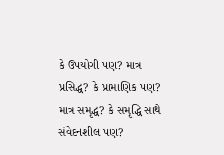કે ઉપયોગી પણ? માત્ર પ્રસિદ્ધ? કે પ્રામાણિક પણ? માત્ર સમૃદ્ધ? કે સમૃદ્ધિ સાથે સંવેદનશીલ પણ?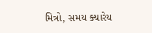મિત્રો, સમય ક્યારેય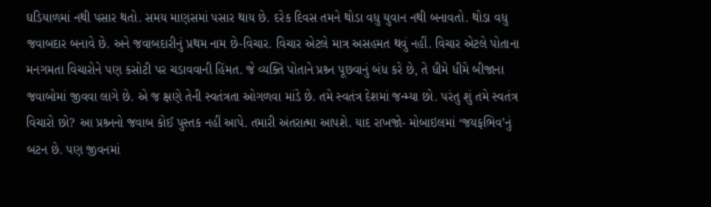ઘડિયાળમાં નથી પસાર થતો. સમય માણસમાં પસાર થાય છે. દરેક દિવસ તમને થોડા વધુ યુવાન નથી બનાવતો. થોડા વધુ જવાબદાર બનાવે છે. અને જવાબદારીનું પ્રથમ નામ છે-વિચાર. વિચાર એટલે માત્ર અસહમત થવું નહીં. વિચાર એટલે પોતાના મનગમતા વિચારોને પણ કસોટી પર ચડાવવાની હિંમત. જે વ્યક્તિ પોતાને પ્રશ્ર્ન પૂછવાનું બંધ કરે છે, તે ધીમે ધીમે બીજાના જવાબોમાં જીવવા લાગે છે. એ જ ક્ષણે તેની સ્વતંત્રતા ઓગળવા માંડે છે. તમે સ્વતંત્ર દેશમાં જન્મ્યા છો. પરંતુ શું તમે સ્વતંત્ર વિચારો છો? આ પ્રશ્ર્નનો જવાબ કોઈ પુસ્તક નહીં આપે. તમારી અંતરાત્મા આપશે. યાદ રાખજો- મોબાઇલમાં ‘જયફભિવ’નું બટન છે. પણ જીવનમાં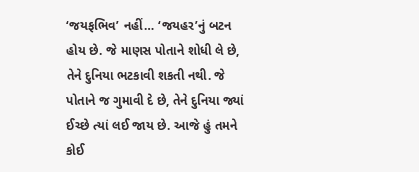‘જયફભિવ’ નહીં… ‘જયહર’નું બટન હોય છે. જે માણસ પોતાને શોધી લે છે, તેને દુનિયા ભટકાવી શકતી નથી. જે પોતાને જ ગુમાવી દે છે, તેને દુનિયા જ્યાં ઈચ્છે ત્યાં લઈ જાય છે. આજે હું તમને કોઈ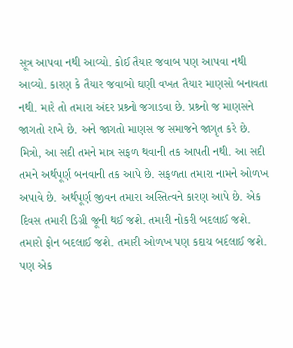સૂત્ર આપવા નથી આવ્યો. કોઈ તૈયાર જવાબ પણ આપવા નથી આવ્યો. કારણ કે તૈયાર જવાબો ઘણી વખત તૈયાર માણસો બનાવતા નથી. મારે તો તમારા અંદર પ્રશ્ર્નો જગાડવા છે. પ્રશ્ર્નો જ માણસને જાગતો રાખે છે. અને જાગતો માણસ જ સમાજને જાગૃત કરે છે.
મિત્રો, આ સદી તમને માત્ર સફળ થવાની તક આપતી નથી. આ સદી તમને અર્થપૂર્ણ બનવાની તક આપે છે. સફળતા તમારા નામને ઓળખ અપાવે છે. અર્થપૂર્ણ જીવન તમારા અસ્તિત્વને કારણ આપે છે. એક દિવસ તમારી ડિગ્રી જૂની થઈ જશે. તમારી નોકરી બદલાઈ જશે. તમારો ફોન બદલાઈ જશે. તમારી ઓળખ પણ કદાચ બદલાઈ જશે. પણ એક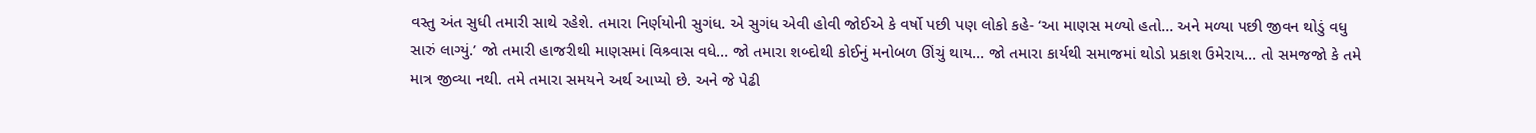વસ્તુ અંત સુધી તમારી સાથે રહેશે. તમારા નિર્ણયોની સુગંધ. એ સુગંધ એવી હોવી જોઈએ કે વર્ષો પછી પણ લોકો કહે- ‘આ માણસ મળ્યો હતો… અને મળ્યા પછી જીવન થોડું વધુ સારું લાગ્યું.’ જો તમારી હાજરીથી માણસમાં વિશ્ર્વાસ વધે… જો તમારા શબ્દોથી કોઈનું મનોબળ ઊંચું થાય… જો તમારા કાર્યથી સમાજમાં થોડો પ્રકાશ ઉમેરાય… તો સમજજો કે તમે માત્ર જીવ્યા નથી. તમે તમારા સમયને અર્થ આપ્યો છે. અને જે પેઢી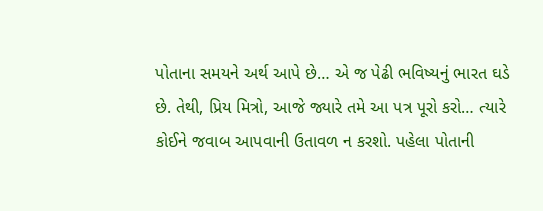પોતાના સમયને અર્થ આપે છે… એ જ પેઢી ભવિષ્યનું ભારત ઘડે છે. તેથી, પ્રિય મિત્રો, આજે જ્યારે તમે આ પત્ર પૂરો કરો… ત્યારે કોઈને જવાબ આપવાની ઉતાવળ ન કરશો. પહેલા પોતાની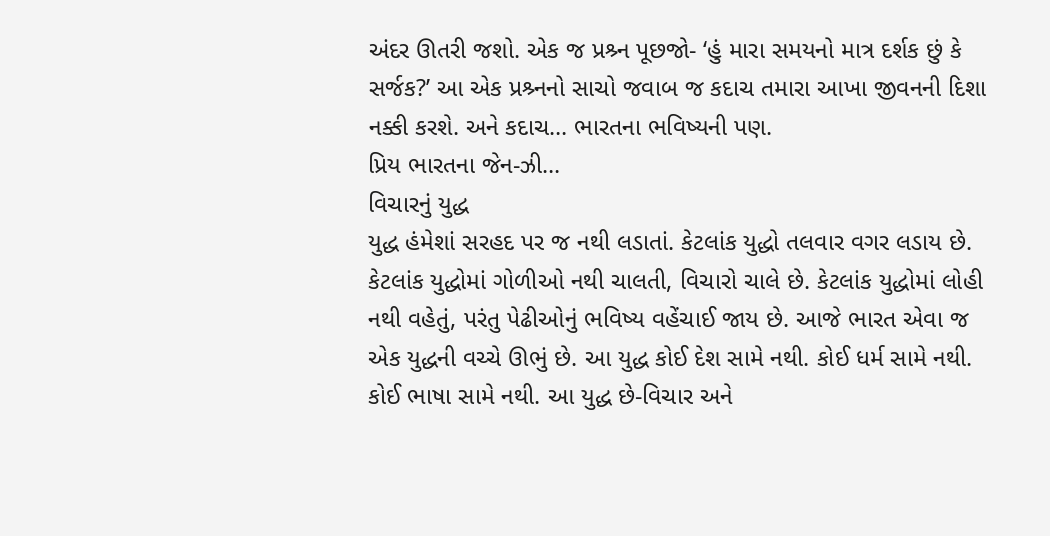અંદર ઊતરી જશો. એક જ પ્રશ્ર્ન પૂછજો- ‘હું મારા સમયનો માત્ર દર્શક છું કે સર્જક?’ આ એક પ્રશ્ર્નનો સાચો જવાબ જ કદાચ તમારા આખા જીવનની દિશા નક્કી કરશે. અને કદાચ… ભારતના ભવિષ્યની પણ.
પ્રિય ભારતના જેન-ઝી…
વિચારનું યુદ્ધ
યુદ્ધ હંમેશાં સરહદ પર જ નથી લડાતાં. કેટલાંક યુદ્ધો તલવાર વગર લડાય છે. કેટલાંક યુદ્ધોમાં ગોળીઓ નથી ચાલતી, વિચારો ચાલે છે. કેટલાંક યુદ્ધોમાં લોહી નથી વહેતું, પરંતુ પેઢીઓનું ભવિષ્ય વહેંચાઈ જાય છે. આજે ભારત એવા જ એક યુદ્ધની વચ્ચે ઊભું છે. આ યુદ્ધ કોઈ દેશ સામે નથી. કોઈ ધર્મ સામે નથી. કોઈ ભાષા સામે નથી. આ યુદ્ધ છે-વિચાર અને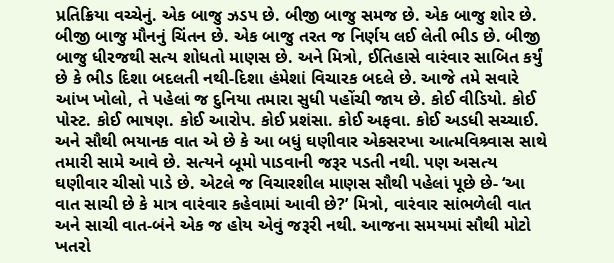પ્રતિક્રિયા વચ્ચેનું. એક બાજુ ઝડપ છે. બીજી બાજુ સમજ છે. એક બાજુ શોર છે. બીજી બાજુ મૌનનું ચિંતન છે. એક બાજુ તરત જ નિર્ણય લઈ લેતી ભીડ છે. બીજી બાજુ ધીરજથી સત્ય શોધતો માણસ છે. અને મિત્રો, ઈતિહાસે વારંવાર સાબિત કર્યું છે કે ભીડ દિશા બદલતી નથી-દિશા હંમેશાં વિચારક બદલે છે. આજે તમે સવારે આંખ ખોલો, તે પહેલાં જ દુનિયા તમારા સુધી પહોંચી જાય છે. કોઈ વીડિયો. કોઈ પોસ્ટ. કોઈ ભાષણ. કોઈ આરોપ. કોઈ પ્રશંસા. કોઈ અફવા. કોઈ અડધી સચ્ચાઈ. અને સૌથી ભયાનક વાત એ છે કે આ બધું ઘણીવાર એકસરખા આત્મવિશ્ર્વાસ સાથે તમારી સામે આવે છે. સત્યને બૂમો પાડવાની જરૂર પડતી નથી. પણ અસત્ય ઘણીવાર ચીસો પાડે છે. એટલે જ વિચારશીલ માણસ સૌથી પહેલાં પૂછે છે- ‘આ વાત સાચી છે કે માત્ર વારંવાર કહેવામાં આવી છે?’ મિત્રો, વારંવાર સાંભળેલી વાત અને સાચી વાત-બંને એક જ હોય એવું જરૂરી નથી. આજના સમયમાં સૌથી મોટો ખતરો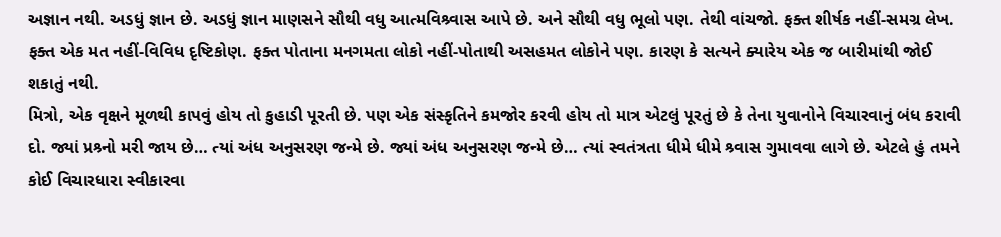અજ્ઞાન નથી. અડધું જ્ઞાન છે. અડધું જ્ઞાન માણસને સૌથી વધુ આત્મવિશ્ર્વાસ આપે છે. અને સૌથી વધુ ભૂલો પણ. તેથી વાંચજો. ફક્ત શીર્ષક નહીં-સમગ્ર લેખ. ફક્ત એક મત નહીં-વિવિધ દૃષ્ટિકોણ. ફક્ત પોતાના મનગમતા લોકો નહીં-પોતાથી અસહમત લોકોને પણ. કારણ કે સત્યને ક્યારેય એક જ બારીમાંથી જોઈ શકાતું નથી.
મિત્રો, એક વૃક્ષને મૂળથી કાપવું હોય તો કુહાડી પૂરતી છે. પણ એક સંસ્કૃતિને કમજોર કરવી હોય તો માત્ર એટલું પૂરતું છે કે તેના યુવાનોને વિચારવાનું બંધ કરાવી દો. જ્યાં પ્રશ્ર્નો મરી જાય છે… ત્યાં અંધ અનુસરણ જન્મે છે. જ્યાં અંધ અનુસરણ જન્મે છે… ત્યાં સ્વતંત્રતા ધીમે ધીમે શ્ર્વાસ ગુમાવવા લાગે છે. એટલે હું તમને કોઈ વિચારધારા સ્વીકારવા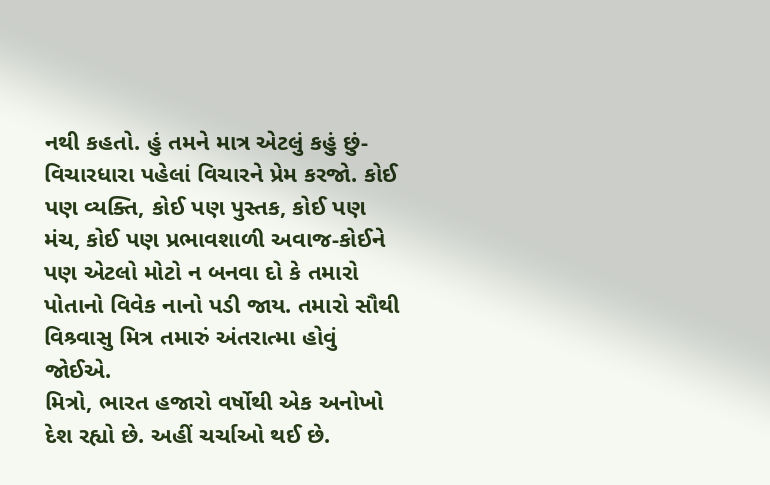નથી કહતો. હું તમને માત્ર એટલું કહું છું- વિચારધારા પહેલાં વિચારને પ્રેમ કરજો. કોઈ પણ વ્યક્તિ, કોઈ પણ પુસ્તક, કોઈ પણ મંચ, કોઈ પણ પ્રભાવશાળી અવાજ-કોઈને પણ એટલો મોટો ન બનવા દો કે તમારો પોતાનો વિવેક નાનો પડી જાય. તમારો સૌથી વિશ્ર્વાસુ મિત્ર તમારું અંતરાત્મા હોવું જોઈએ.
મિત્રો, ભારત હજારો વર્ષોથી એક અનોખો દેશ રહ્યો છે. અહીં ચર્ચાઓ થઈ છે.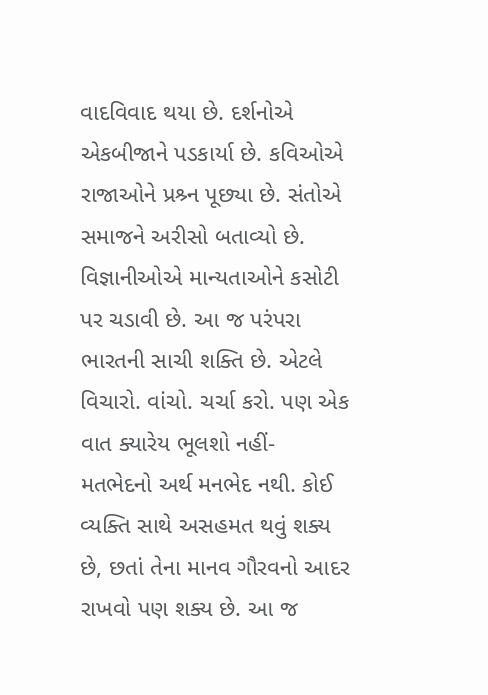વાદવિવાદ થયા છે. દર્શનોએ એકબીજાને પડકાર્યા છે. કવિઓએ રાજાઓને પ્રશ્ર્ન પૂછ્યા છે. સંતોએ સમાજને અરીસો બતાવ્યો છે. વિજ્ઞાનીઓએ માન્યતાઓને કસોટી પર ચડાવી છે. આ જ પરંપરા ભારતની સાચી શક્તિ છે. એટલે વિચારો. વાંચો. ચર્ચા કરો. પણ એક વાત ક્યારેય ભૂલશો નહીં- મતભેદનો અર્થ મનભેદ નથી. કોઈ વ્યક્તિ સાથે અસહમત થવું શક્ય છે, છતાં તેના માનવ ગૌરવનો આદર રાખવો પણ શક્ય છે. આ જ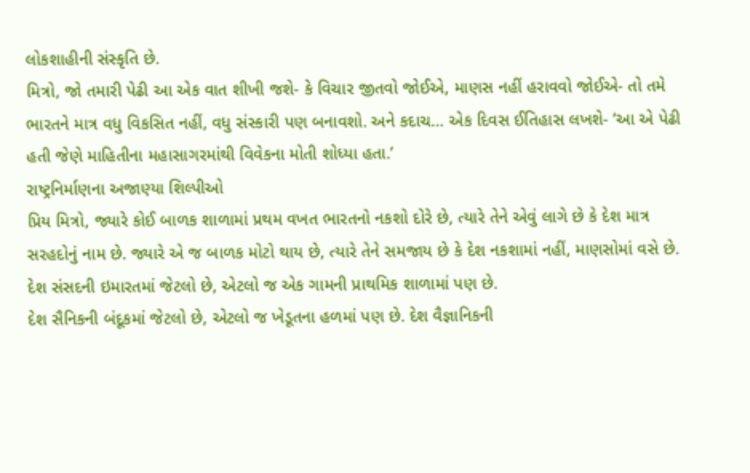લોકશાહીની સંસ્કૃતિ છે.
મિત્રો, જો તમારી પેઢી આ એક વાત શીખી જશે- કે વિચાર જીતવો જોઈએ, માણસ નહીં હરાવવો જોઈએ- તો તમે ભારતને માત્ર વધુ વિકસિત નહીં, વધુ સંસ્કારી પણ બનાવશો. અને કદાચ… એક દિવસ ઈતિહાસ લખશે- ‘આ એ પેઢી હતી જેણે માહિતીના મહાસાગરમાંથી વિવેકના મોતી શોધ્યા હતા.’
રાષ્ટ્રનિર્માણના અજાણ્યા શિલ્પીઓ
પ્રિય મિત્રો, જ્યારે કોઈ બાળક શાળામાં પ્રથમ વખત ભારતનો નકશો દોરે છે, ત્યારે તેને એવું લાગે છે કે દેશ માત્ર સરહદોનું નામ છે. જ્યારે એ જ બાળક મોટો થાય છે, ત્યારે તેને સમજાય છે કે દેશ નકશામાં નહીં, માણસોમાં વસે છે. દેશ સંસદની ઇમારતમાં જેટલો છે, એટલો જ એક ગામની પ્રાથમિક શાળામાં પણ છે.
દેશ સૈનિકની બંદૂકમાં જેટલો છે, એટલો જ ખેડૂતના હળમાં પણ છે. દેશ વૈજ્ઞાનિકની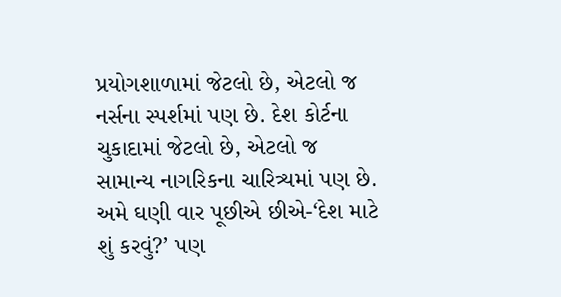પ્રયોગશાળામાં જેટલો છે, એટલો જ નર્સના સ્પર્શમાં પણ છે. દેશ કોર્ટના ચુકાદામાં જેટલો છે, એટલો જ સામાન્ય નાગરિકના ચારિત્ર્યમાં પણ છે. અમે ઘણી વાર પૂછીએ છીએ-‘દેશ માટે શું કરવું?’ પણ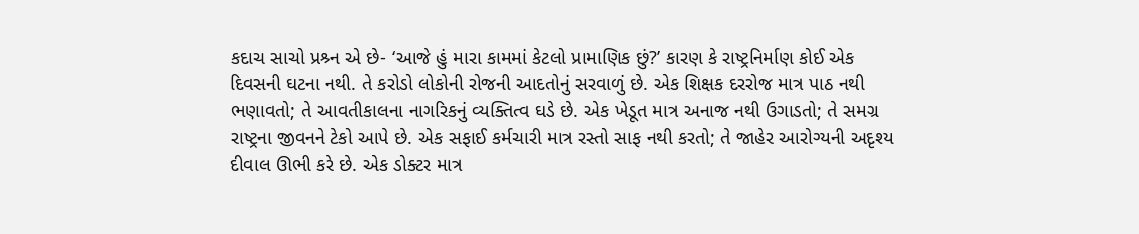કદાચ સાચો પ્રશ્ર્ન એ છે- ‘આજે હું મારા કામમાં કેટલો પ્રામાણિક છું?’ કારણ કે રાષ્ટ્રનિર્માણ કોઈ એક દિવસની ઘટના નથી. તે કરોડો લોકોની રોજની આદતોનું સરવાળું છે. એક શિક્ષક દરરોજ માત્ર પાઠ નથી ભણાવતો; તે આવતીકાલના નાગરિકનું વ્યક્તિત્વ ઘડે છે. એક ખેડૂત માત્ર અનાજ નથી ઉગાડતો; તે સમગ્ર રાષ્ટ્રના જીવનને ટેકો આપે છે. એક સફાઈ કર્મચારી માત્ર રસ્તો સાફ નથી કરતો; તે જાહેર આરોગ્યની અદૃશ્ય દીવાલ ઊભી કરે છે. એક ડોક્ટર માત્ર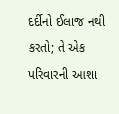દર્દીનો ઈલાજ નથી કરતો; તે એક પરિવારની આશા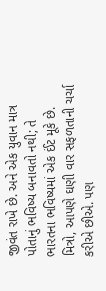જીવંત રાખે છે. અને એક યુવાન માત્ર પોતાનું ભવિષ્ય બનાવતો નથી; તે ભારતના ભવિષ્યમાં એક ઈંટ મૂકે છે.
મિત્રો, આપણે ઘણી વાર સફળતાની ચર્ચા કરીએ છીએ. પણ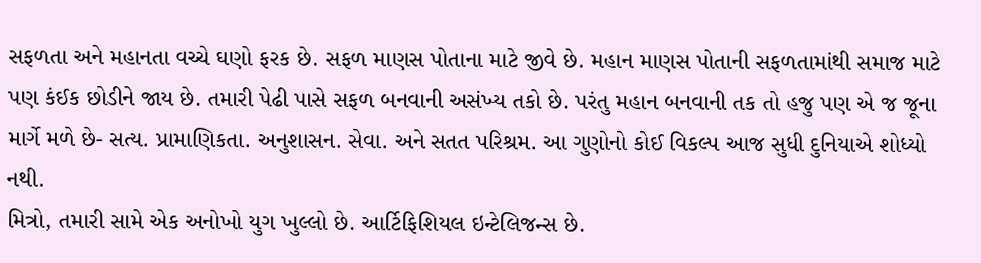સફળતા અને મહાનતા વચ્ચે ઘણો ફરક છે. સફળ માણસ પોતાના માટે જીવે છે. મહાન માણસ પોતાની સફળતામાંથી સમાજ માટે પણ કંઈક છોડીને જાય છે. તમારી પેઢી પાસે સફળ બનવાની અસંખ્ય તકો છે. પરંતુ મહાન બનવાની તક તો હજુ પણ એ જ જૂના માર્ગે મળે છે- સત્ય. પ્રામાણિકતા. અનુશાસન. સેવા. અને સતત પરિશ્રમ. આ ગુણોનો કોઈ વિકલ્પ આજ સુધી દુનિયાએ શોધ્યો નથી.
મિત્રો, તમારી સામે એક અનોખો યુગ ખુલ્લો છે. આર્ટિફિશિયલ ઇન્ટેલિજન્સ છે.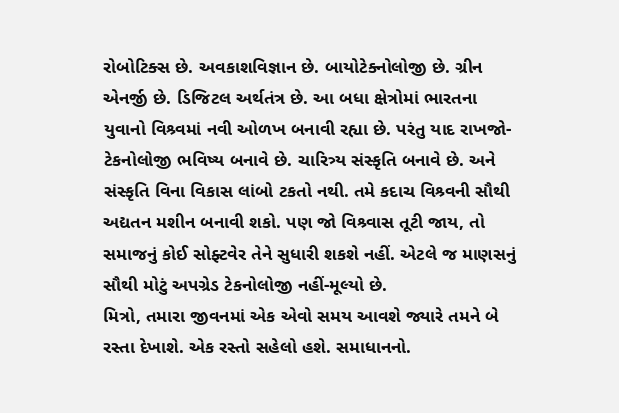રોબોટિક્સ છે. અવકાશવિજ્ઞાન છે. બાયોટેક્નોલોજી છે. ગ્રીન એનર્જી છે. ડિજિટલ અર્થતંત્ર છે. આ બધા ક્ષેત્રોમાં ભારતના યુવાનો વિશ્ર્વમાં નવી ઓળખ બનાવી રહ્યા છે. પરંતુ યાદ રાખજો- ટેકનોલોજી ભવિષ્ય બનાવે છે. ચારિત્ર્ય સંસ્કૃતિ બનાવે છે. અને સંસ્કૃતિ વિના વિકાસ લાંબો ટકતો નથી. તમે કદાચ વિશ્ર્વની સૌથી અદ્યતન મશીન બનાવી શકો. પણ જો વિશ્ર્વાસ તૂટી જાય, તો સમાજનું કોઈ સોફ્ટવેર તેને સુધારી શકશે નહીં. એટલે જ માણસનું સૌથી મોટું અપગ્રેડ ટેકનોલોજી નહીં-મૂલ્યો છે.
મિત્રો, તમારા જીવનમાં એક એવો સમય આવશે જ્યારે તમને બે રસ્તા દેખાશે. એક રસ્તો સહેલો હશે. સમાધાનનો.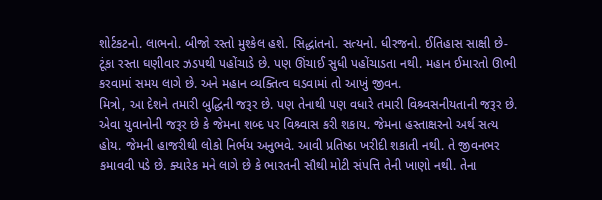શોર્ટકટનો. લાભનો. બીજો રસ્તો મુશ્કેલ હશે. સિદ્ધાંતનો. સત્યનો. ધીરજનો. ઈતિહાસ સાક્ષી છે- ટૂંકા રસ્તા ઘણીવાર ઝડપથી પહોંચાડે છે. પણ ઊંચાઈ સુધી પહોંચાડતા નથી. મહાન ઈમારતો ઊભી કરવામાં સમય લાગે છે. અને મહાન વ્યક્તિત્વ ઘડવામાં તો આખું જીવન.
મિત્રો, આ દેશને તમારી બુદ્ધિની જરૂર છે. પણ તેનાથી પણ વધારે તમારી વિશ્ર્વસનીયતાની જરૂર છે. એવા યુવાનોની જરૂર છે કે જેમના શબ્દ પર વિશ્ર્વાસ કરી શકાય. જેમના હસ્તાક્ષરનો અર્થ સત્ય હોય. જેમની હાજરીથી લોકો નિર્ભય અનુભવે. આવી પ્રતિષ્ઠા ખરીદી શકાતી નથી. તે જીવનભર કમાવવી પડે છે. ક્યારેક મને લાગે છે કે ભારતની સૌથી મોટી સંપત્તિ તેની ખાણો નથી. તેના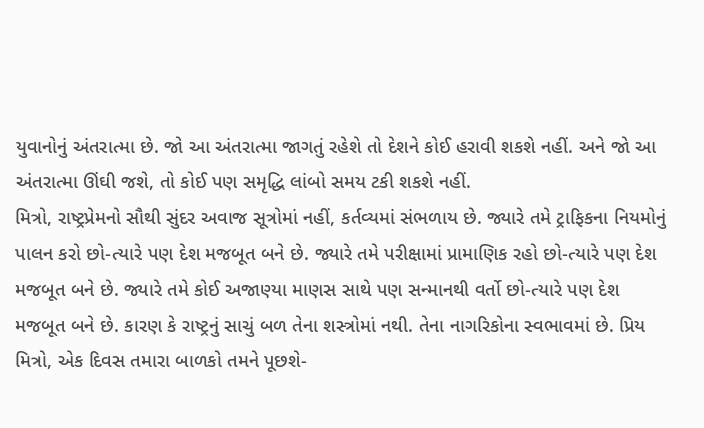યુવાનોનું અંતરાત્મા છે. જો આ અંતરાત્મા જાગતું રહેશે તો દેશને કોઈ હરાવી શકશે નહીં. અને જો આ અંતરાત્મા ઊંઘી જશે, તો કોઈ પણ સમૃદ્ધિ લાંબો સમય ટકી શકશે નહીં.
મિત્રો, રાષ્ટ્રપ્રેમનો સૌથી સુંદર અવાજ સૂત્રોમાં નહીં, કર્તવ્યમાં સંભળાય છે. જ્યારે તમે ટ્રાફિકના નિયમોનું પાલન કરો છો-ત્યારે પણ દેશ મજબૂત બને છે. જ્યારે તમે પરીક્ષામાં પ્રામાણિક રહો છો-ત્યારે પણ દેશ મજબૂત બને છે. જ્યારે તમે કોઈ અજાણ્યા માણસ સાથે પણ સન્માનથી વર્તો છો-ત્યારે પણ દેશ મજબૂત બને છે. કારણ કે રાષ્ટ્રનું સાચું બળ તેના શસ્ત્રોમાં નથી. તેના નાગરિકોના સ્વભાવમાં છે. પ્રિય મિત્રો, એક દિવસ તમારા બાળકો તમને પૂછશે-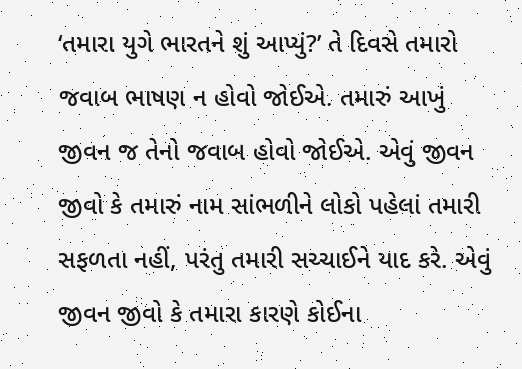‘તમારા યુગે ભારતને શું આપ્યું?’ તે દિવસે તમારો જવાબ ભાષણ ન હોવો જોઈએ. તમારું આખું જીવન જ તેનો જવાબ હોવો જોઈએ. એવું જીવન જીવો કે તમારું નામ સાંભળીને લોકો પહેલાં તમારી સફળતા નહીં, પરંતુ તમારી સચ્ચાઈને યાદ કરે. એવું જીવન જીવો કે તમારા કારણે કોઈના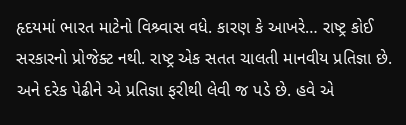હૃદયમાં ભારત માટેનો વિશ્ર્વાસ વધે. કારણ કે આખરે… રાષ્ટ્ર કોઈ સરકારનો પ્રોજેક્ટ નથી. રાષ્ટ્ર એક સતત ચાલતી માનવીય પ્રતિજ્ઞા છે. અને દરેક પેઢીને એ પ્રતિજ્ઞા ફરીથી લેવી જ પડે છે. હવે એ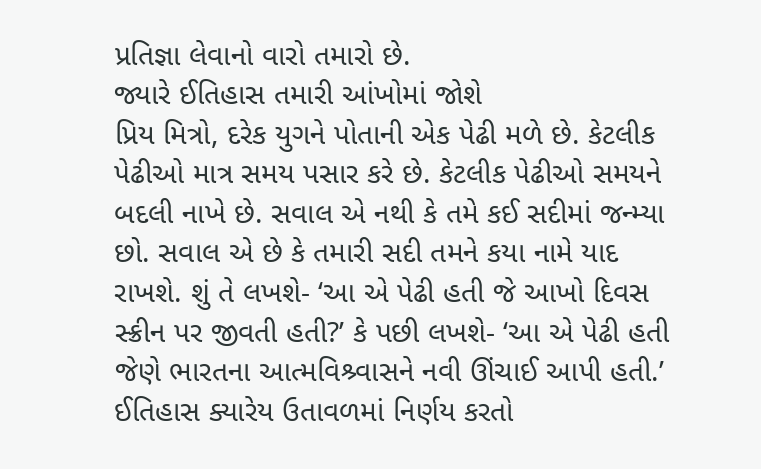પ્રતિજ્ઞા લેવાનો વારો તમારો છે.
જ્યારે ઈતિહાસ તમારી આંખોમાં જોશે
પ્રિય મિત્રો, દરેક યુગને પોતાની એક પેઢી મળે છે. કેટલીક પેઢીઓ માત્ર સમય પસાર કરે છે. કેટલીક પેઢીઓ સમયને બદલી નાખે છે. સવાલ એ નથી કે તમે કઈ સદીમાં જન્મ્યા છો. સવાલ એ છે કે તમારી સદી તમને કયા નામે યાદ રાખશે. શું તે લખશે- ‘આ એ પેઢી હતી જે આખો દિવસ સ્ક્રીન પર જીવતી હતી?’ કે પછી લખશે- ‘આ એ પેઢી હતી જેણે ભારતના આત્મવિશ્ર્વાસને નવી ઊંચાઈ આપી હતી.’ ઈતિહાસ ક્યારેય ઉતાવળમાં નિર્ણય કરતો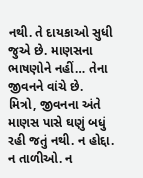નથી. તે દાયકાઓ સુધી જુએ છે. માણસના ભાષણોને નહીં… તેના જીવનને વાંચે છે.
મિત્રો, જીવનના અંતે માણસ પાસે ઘણું બધું રહી જતું નથી. ન હોદ્દા. ન તાળીઓ. ન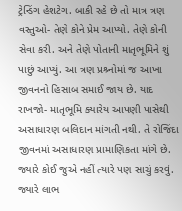ટ્રેન્ડિંગ હેશટેગ. બાકી રહે છે તો માત્ર ત્રણ વસ્તુઓ- તેણે કોને પ્રેમ આપ્યો. તેણે કોની સેવા કરી. અને તેણે પોતાની માતૃભૂમિને શું પાછું આપ્યું. આ ત્રણ પ્રશ્ર્નોમાં જ આખા જીવનનો હિસાબ સમાઈ જાય છે. યાદ રાખજો- માતૃભૂમિ ક્યારેય આપણી પાસેથી અસાધારણ બલિદાન માંગતી નથી. તે રોજિંદા જીવનમાં અસાધારણ પ્રામાણિકતા માંગે છે. જ્યારે કોઈ જુએ નહીં ત્યારે પણ સાચું કરવું. જ્યારે લાભ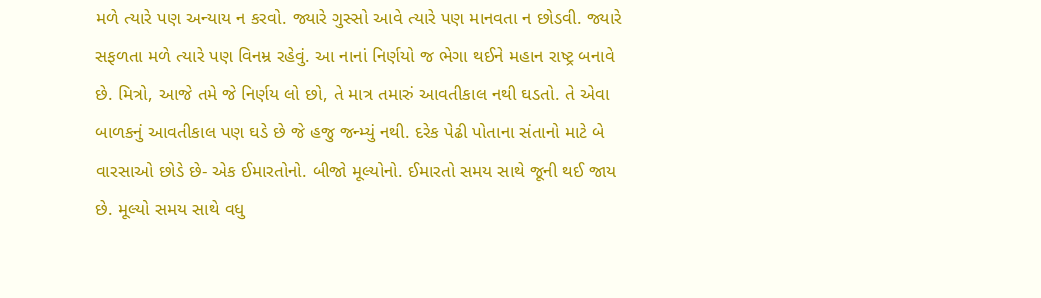મળે ત્યારે પણ અન્યાય ન કરવો. જ્યારે ગુસ્સો આવે ત્યારે પણ માનવતા ન છોડવી. જ્યારે સફળતા મળે ત્યારે પણ વિનમ્ર રહેવું. આ નાનાં નિર્ણયો જ ભેગા થઈને મહાન રાષ્ટ્ર બનાવે છે. મિત્રો, આજે તમે જે નિર્ણય લો છો, તે માત્ર તમારું આવતીકાલ નથી ઘડતો. તે એવા બાળકનું આવતીકાલ પણ ઘડે છે જે હજુ જન્મ્યું નથી. દરેક પેઢી પોતાના સંતાનો માટે બે વારસાઓ છોડે છે- એક ઈમારતોનો. બીજો મૂલ્યોનો. ઈમારતો સમય સાથે જૂની થઈ જાય છે. મૂલ્યો સમય સાથે વધુ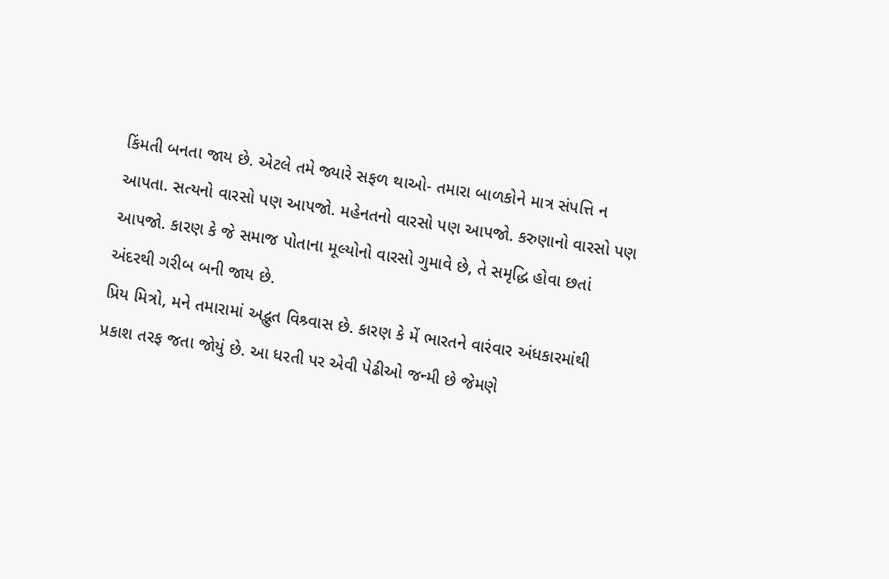કિંમતી બનતા જાય છે. એટલે તમે જ્યારે સફળ થાઓ- તમારા બાળકોને માત્ર સંપત્તિ ન આપતા. સત્યનો વારસો પણ આપજો. મહેનતનો વારસો પણ આપજો. કરુણાનો વારસો પણ આપજો. કારણ કે જે સમાજ પોતાના મૂલ્યોનો વારસો ગુમાવે છે, તે સમૃદ્ધિ હોવા છતાં અંદરથી ગરીબ બની જાય છે.
પ્રિય મિત્રો, મને તમારામાં અદ્ભુત વિશ્ર્વાસ છે. કારણ કે મેં ભારતને વારંવાર અંધકારમાંથી પ્રકાશ તરફ જતા જોયું છે. આ ધરતી પર એવી પેઢીઓ જન્મી છે જેમણે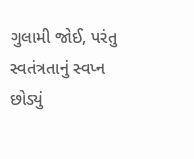ગુલામી જોઈ, પરંતુ સ્વતંત્રતાનું સ્વપ્ન છોડ્યું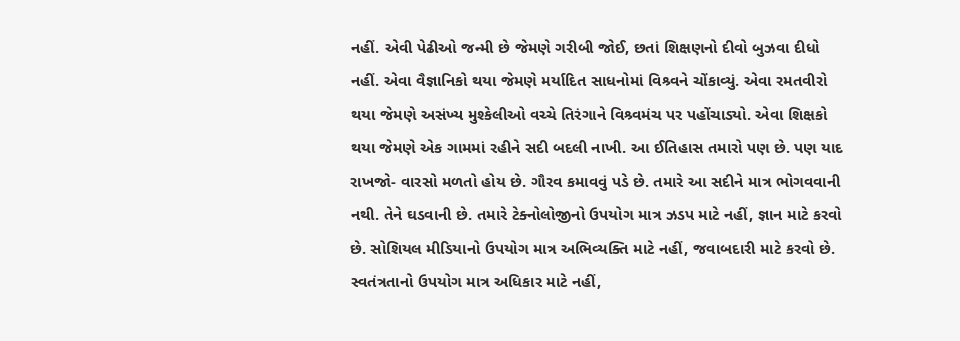નહીં. એવી પેઢીઓ જન્મી છે જેમણે ગરીબી જોઈ, છતાં શિક્ષણનો દીવો બુઝવા દીધો નહીં. એવા વૈજ્ઞાનિકો થયા જેમણે મર્યાદિત સાધનોમાં વિશ્ર્વને ચોંકાવ્યું. એવા રમતવીરો થયા જેમણે અસંખ્ય મુશ્કેલીઓ વચ્ચે તિરંગાને વિશ્ર્વમંચ પર પહોંચાડ્યો. એવા શિક્ષકો થયા જેમણે એક ગામમાં રહીને સદી બદલી નાખી. આ ઈતિહાસ તમારો પણ છે. પણ યાદ રાખજો- વારસો મળતો હોય છે. ગૌરવ કમાવવું પડે છે. તમારે આ સદીને માત્ર ભોગવવાની નથી. તેને ઘડવાની છે. તમારે ટેક્નોલોજીનો ઉપયોગ માત્ર ઝડપ માટે નહીં, જ્ઞાન માટે કરવો છે. સોશિયલ મીડિયાનો ઉપયોગ માત્ર અભિવ્યક્તિ માટે નહીં, જવાબદારી માટે કરવો છે. સ્વતંત્રતાનો ઉપયોગ માત્ર અધિકાર માટે નહીં,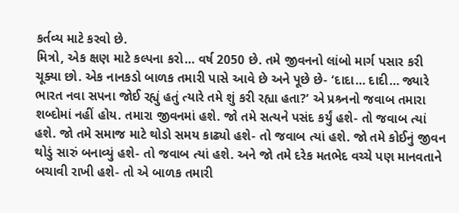કર્તવ્ય માટે કરવો છે.
મિત્રો, એક ક્ષણ માટે કલ્પના કરો… વર્ષ 2050 છે. તમે જીવનનો લાંબો માર્ગ પસાર કરી ચૂક્યા છો. એક નાનકડો બાળક તમારી પાસે આવે છે અને પૂછે છે- ‘દાદા… દાદી… જ્યારે ભારત નવા સપના જોઈ રહ્યું હતું ત્યારે તમે શું કરી રહ્યા હતા?’ એ પ્રશ્ર્નનો જવાબ તમારા શબ્દોમાં નહીં હોય. તમારા જીવનમાં હશે. જો તમે સત્યને પસંદ કર્યું હશે- તો જવાબ ત્યાં હશે. જો તમે સમાજ માટે થોડો સમય કાઢ્યો હશે- તો જવાબ ત્યાં હશે. જો તમે કોઈનું જીવન થોડું સારું બનાવ્યું હશે- તો જવાબ ત્યાં હશે. અને જો તમે દરેક મતભેદ વચ્ચે પણ માનવતાને બચાવી રાખી હશે- તો એ બાળક તમારી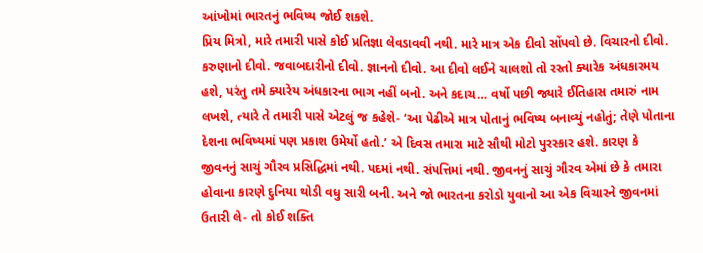આંખોમાં ભારતનું ભવિષ્ય જોઈ શકશે.
પ્રિય મિત્રો, મારે તમારી પાસે કોઈ પ્રતિજ્ઞા લેવડાવવી નથી. મારે માત્ર એક દીવો સોંપવો છે. વિચારનો દીવો. કરુણાનો દીવો. જવાબદારીનો દીવો. જ્ઞાનનો દીવો. આ દીવો લઈને ચાલશો તો રસ્તો ક્યારેક અંધકારમય હશે, પરંતુ તમે ક્યારેય અંધકારના ભાગ નહીં બનો. અને કદાચ… વર્ષો પછી જ્યારે ઈતિહાસ તમારું નામ લખશે, ત્યારે તે તમારી પાસે એટલું જ કહેશે- ‘આ પેઢીએ માત્ર પોતાનું ભવિષ્ય બનાવ્યું નહોતું; તેણે પોતાના દેશના ભવિષ્યમાં પણ પ્રકાશ ઉમેર્યો હતો.’ એ દિવસ તમારા માટે સૌથી મોટો પુરસ્કાર હશે. કારણ કે જીવનનું સાચું ગૌરવ પ્રસિદ્ધિમાં નથી. પદમાં નથી. સંપત્તિમાં નથી. જીવનનું સાચું ગૌરવ એમાં છે કે તમારા હોવાના કારણે દુનિયા થોડી વધુ સારી બની. અને જો ભારતના કરોડો યુવાનો આ એક વિચારને જીવનમાં ઉતારી લે- તો કોઈ શક્તિ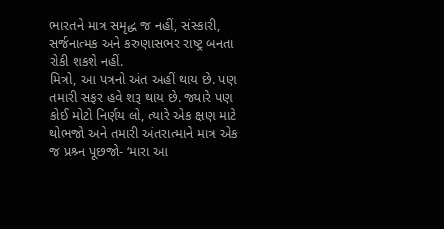ભારતને માત્ર સમૃદ્ધ જ નહીં, સંસ્કારી, સર્જનાત્મક અને કરુણાસભર રાષ્ટ્ર બનતા રોકી શકશે નહીં.
મિત્રો, આ પત્રનો અંત અહીં થાય છે. પણ તમારી સફર હવે શરૂ થાય છે. જ્યારે પણ કોઈ મોટો નિર્ણય લો, ત્યારે એક ક્ષણ માટે થોભજો અને તમારી અંતરાત્માને માત્ર એક જ પ્રશ્ર્ન પૂછજો- ‘મારા આ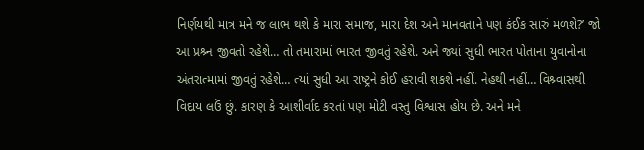નિર્ણયથી માત્ર મને જ લાભ થશે કે મારા સમાજ, મારા દેશ અને માનવતાને પણ કંઈક સારું મળશે?’ જો આ પ્રશ્ર્ન જીવતો રહેશે… તો તમારામાં ભારત જીવતું રહેશે. અને જ્યાં સુધી ભારત પોતાના યુવાનોના અંતરાત્મામાં જીવતું રહેશે… ત્યાં સુધી આ રાષ્ટ્રને કોઈ હરાવી શકશે નહીં. નેહથી નહીં… વિશ્ર્વાસથી વિદાય લઉં છું. કારણ કે આશીર્વાદ કરતાં પણ મોટી વસ્તુ વિશ્વાસ હોય છે. અને મને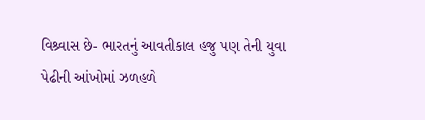વિશ્ર્વાસ છે- ભારતનું આવતીકાલ હજુ પણ તેની યુવા પેઢીની આંખોમાં ઝળહળે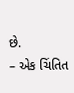છે.
– એક ચિંતિત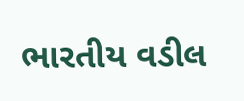ભારતીય વડીલ